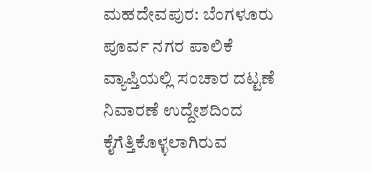ಮಹದೇವಪುರ: ಬೆಂಗಳೂರು ಪೂರ್ವ ನಗರ ಪಾಲಿಕೆ ವ್ಯಾಪ್ತಿಯಲ್ಲಿ ಸಂಚಾರ ದಟ್ಟಣೆ ನಿವಾರಣೆ ಉದ್ದೇಶದಿಂದ ಕೈಗೆತ್ತಿಕೊಳ್ಳಲಾಗಿರುವ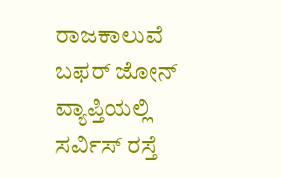ರಾಜಕಾಲುವೆ ಬಫರ್ ಜೋನ್ ವ್ಯಾಪ್ತಿಯಲ್ಲಿ ಸರ್ವಿಸ್ ರಸ್ತೆ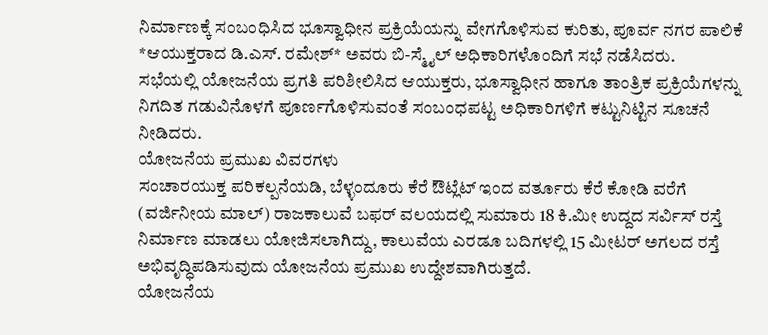ನಿರ್ಮಾಣಕ್ಕೆ ಸಂಬಂಧಿಸಿದ ಭೂಸ್ವಾಧೀನ ಪ್ರಕ್ರಿಯೆಯನ್ನು ವೇಗಗೊಳಿಸುವ ಕುರಿತು, ಪೂರ್ವ ನಗರ ಪಾಲಿಕೆ *ಆಯುಕ್ತರಾದ ಡಿ.ಎಸ್. ರಮೇಶ್* ಅವರು ಬಿ-ಸ್ಮೈಲ್ ಅಧಿಕಾರಿಗಳೊಂದಿಗೆ ಸಭೆ ನಡೆಸಿದರು.
ಸಭೆಯಲ್ಲಿ ಯೋಜನೆಯ ಪ್ರಗತಿ ಪರಿಶೀಲಿಸಿದ ಆಯುಕ್ತರು, ಭೂಸ್ವಾಧೀನ ಹಾಗೂ ತಾಂತ್ರಿಕ ಪ್ರಕ್ರಿಯೆಗಳನ್ನು ನಿಗದಿತ ಗಡುವಿನೊಳಗೆ ಪೂರ್ಣಗೊಳಿಸುವಂತೆ ಸಂಬಂಧಪಟ್ಟ ಅಧಿಕಾರಿಗಳಿಗೆ ಕಟ್ಟುನಿಟ್ಟಿನ ಸೂಚನೆ ನೀಡಿದರು.
ಯೋಜನೆಯ ಪ್ರಮುಖ ವಿವರಗಳು
ಸಂಚಾರಯುಕ್ತ ಪರಿಕಲ್ಪನೆಯಡಿ, ಬೆಳ್ಳಂದೂರು ಕೆರೆ ಔಟ್ಲೆಟ್ ಇಂದ ವರ್ತೂರು ಕೆರೆ ಕೋಡಿ ವರೆಗೆ (ವರ್ಜಿನೀಯ ಮಾಲ್) ರಾಜಕಾಲುವೆ ಬಫರ್ ವಲಯದಲ್ಲಿ ಸುಮಾರು 18 ಕಿ.ಮೀ ಉದ್ದದ ಸರ್ವಿಸ್ ರಸ್ತೆ ನಿರ್ಮಾಣ ಮಾಡಲು ಯೋಜಿಸಲಾಗಿದ್ದು, ಕಾಲುವೆಯ ಎರಡೂ ಬದಿಗಳಲ್ಲಿ 15 ಮೀಟರ್ ಅಗಲದ ರಸ್ತೆ ಅಭಿವೃದ್ಧಿಪಡಿಸುವುದು ಯೋಜನೆಯ ಪ್ರಮುಖ ಉದ್ದೇಶವಾಗಿರುತ್ತದೆ.
ಯೋಜನೆಯ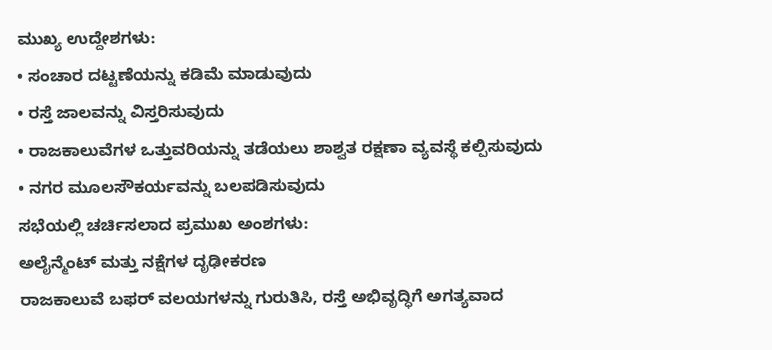ಮುಖ್ಯ ಉದ್ದೇಶಗಳು:
• ಸಂಚಾರ ದಟ್ಟಣೆಯನ್ನು ಕಡಿಮೆ ಮಾಡುವುದು
• ರಸ್ತೆ ಜಾಲವನ್ನು ವಿಸ್ತರಿಸುವುದು
• ರಾಜಕಾಲುವೆಗಳ ಒತ್ತುವರಿಯನ್ನು ತಡೆಯಲು ಶಾಶ್ವತ ರಕ್ಷಣಾ ವ್ಯವಸ್ಥೆ ಕಲ್ಪಿಸುವುದು
• ನಗರ ಮೂಲಸೌಕರ್ಯವನ್ನು ಬಲಪಡಿಸುವುದು
ಸಭೆಯಲ್ಲಿ ಚರ್ಚಿಸಲಾದ ಪ್ರಮುಖ ಅಂಶಗಳು:
ಅಲೈನ್ಮೆಂಟ್ ಮತ್ತು ನಕ್ಷೆಗಳ ದೃಢೀಕರಣ
ರಾಜಕಾಲುವೆ ಬಫರ್ ವಲಯಗಳನ್ನು ಗುರುತಿಸಿ, ರಸ್ತೆ ಅಭಿವೃದ್ಧಿಗೆ ಅಗತ್ಯವಾದ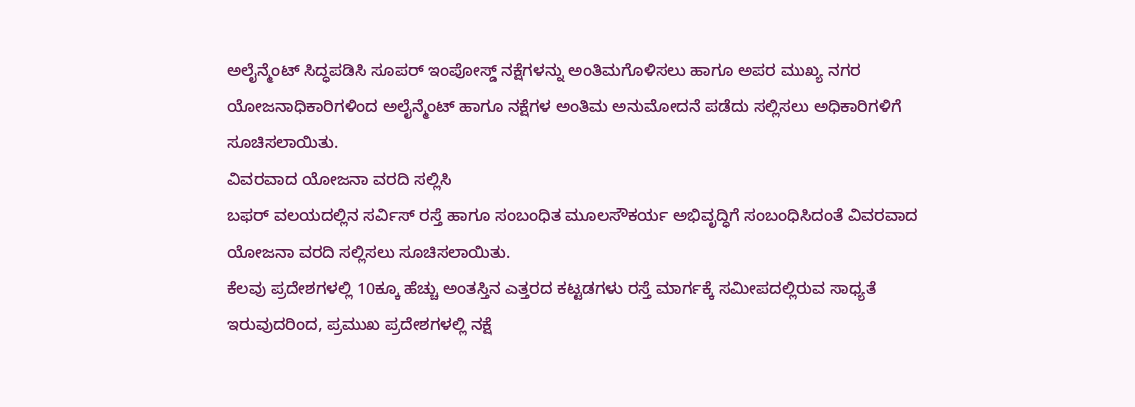ಅಲೈನ್ಮೆಂಟ್ ಸಿದ್ಧಪಡಿಸಿ ಸೂಪರ್ ಇಂಪೋಸ್ಡ್ ನಕ್ಷೆಗಳನ್ನು ಅಂತಿಮಗೊಳಿಸಲು ಹಾಗೂ ಅಪರ ಮುಖ್ಯ ನಗರ ಯೋಜನಾಧಿಕಾರಿಗಳಿಂದ ಅಲೈನ್ಮೆಂಟ್ ಹಾಗೂ ನಕ್ಷೆಗಳ ಅಂತಿಮ ಅನುಮೋದನೆ ಪಡೆದು ಸಲ್ಲಿಸಲು ಅಧಿಕಾರಿಗಳಿಗೆ ಸೂಚಿಸಲಾಯಿತು.
ವಿವರವಾದ ಯೋಜನಾ ವರದಿ ಸಲ್ಲಿಸಿ
ಬಫರ್ ವಲಯದಲ್ಲಿನ ಸರ್ವಿಸ್ ರಸ್ತೆ ಹಾಗೂ ಸಂಬಂಧಿತ ಮೂಲಸೌಕರ್ಯ ಅಭಿವೃದ್ಧಿಗೆ ಸಂಬಂಧಿಸಿದಂತೆ ವಿವರವಾದ ಯೋಜನಾ ವರದಿ ಸಲ್ಲಿಸಲು ಸೂಚಿಸಲಾಯಿತು.
ಕೆಲವು ಪ್ರದೇಶಗಳಲ್ಲಿ 10ಕ್ಕೂ ಹೆಚ್ಚು ಅಂತಸ್ತಿನ ಎತ್ತರದ ಕಟ್ಟಡಗಳು ರಸ್ತೆ ಮಾರ್ಗಕ್ಕೆ ಸಮೀಪದಲ್ಲಿರುವ ಸಾಧ್ಯತೆ ಇರುವುದರಿಂದ, ಪ್ರಮುಖ ಪ್ರದೇಶಗಳಲ್ಲಿ ನಕ್ಷೆ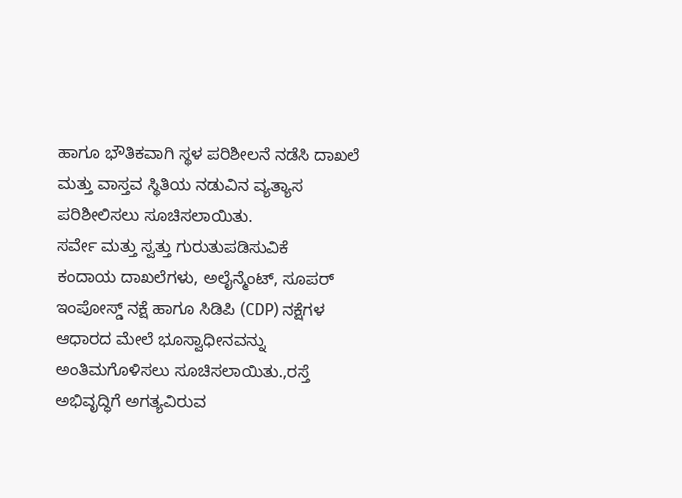ಹಾಗೂ ಭೌತಿಕವಾಗಿ ಸ್ಥಳ ಪರಿಶೀಲನೆ ನಡೆಸಿ ದಾಖಲೆ ಮತ್ತು ವಾಸ್ತವ ಸ್ಥಿತಿಯ ನಡುವಿನ ವ್ಯತ್ಯಾಸ ಪರಿಶೀಲಿಸಲು ಸೂಚಿಸಲಾಯಿತು.
ಸರ್ವೇ ಮತ್ತು ಸ್ವತ್ತು ಗುರುತುಪಡಿಸುವಿಕೆ
ಕಂದಾಯ ದಾಖಲೆಗಳು, ಅಲೈನ್ಮೆಂಟ್, ಸೂಪರ್ ಇಂಪೋಸ್ಡ್ ನಕ್ಷೆ ಹಾಗೂ ಸಿಡಿಪಿ (CDP) ನಕ್ಷೆಗಳ ಆಧಾರದ ಮೇಲೆ ಭೂಸ್ವಾಧೀನವನ್ನು ಅಂತಿಮಗೊಳಿಸಲು ಸೂಚಿಸಲಾಯಿತು.,ರಸ್ತೆ ಅಭಿವೃದ್ಧಿಗೆ ಅಗತ್ಯವಿರುವ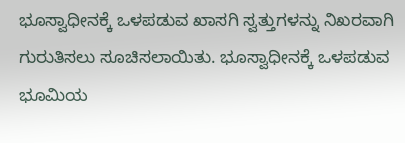ಭೂಸ್ವಾಧೀನಕ್ಕೆ ಒಳಪಡುವ ಖಾಸಗಿ ಸ್ವತ್ತುಗಳನ್ನು ನಿಖರವಾಗಿ ಗುರುತಿಸಲು ಸೂಚಿಸಲಾಯಿತು. ಭೂಸ್ವಾಧೀನಕ್ಕೆ ಒಳಪಡುವ ಭೂಮಿಯ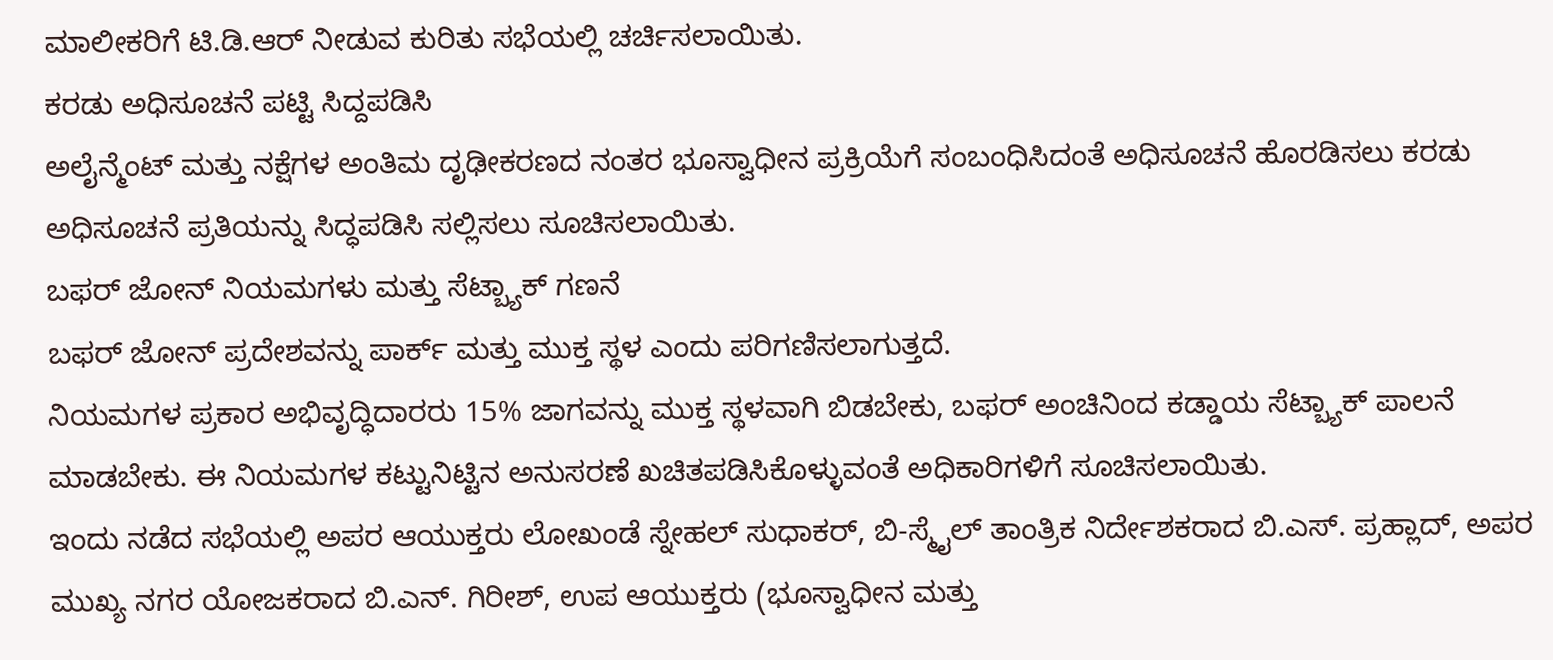ಮಾಲೀಕರಿಗೆ ಟಿ.ಡಿ.ಆರ್ ನೀಡುವ ಕುರಿತು ಸಭೆಯಲ್ಲಿ ಚರ್ಚಿಸಲಾಯಿತು.
ಕರಡು ಅಧಿಸೂಚನೆ ಪಟ್ಟಿ ಸಿದ್ದಪಡಿಸಿ
ಅಲೈನ್ಮೆಂಟ್ ಮತ್ತು ನಕ್ಷೆಗಳ ಅಂತಿಮ ದೃಢೀಕರಣದ ನಂತರ ಭೂಸ್ವಾಧೀನ ಪ್ರಕ್ರಿಯೆಗೆ ಸಂಬಂಧಿಸಿದಂತೆ ಅಧಿಸೂಚನೆ ಹೊರಡಿಸಲು ಕರಡು ಅಧಿಸೂಚನೆ ಪ್ರತಿಯನ್ನು ಸಿದ್ಧಪಡಿಸಿ ಸಲ್ಲಿಸಲು ಸೂಚಿಸಲಾಯಿತು.
ಬಫರ್ ಜೋನ್ ನಿಯಮಗಳು ಮತ್ತು ಸೆಟ್ಬ್ಯಾಕ್ ಗಣನೆ
ಬಫರ್ ಜೋನ್ ಪ್ರದೇಶವನ್ನು ಪಾರ್ಕ್ ಮತ್ತು ಮುಕ್ತ ಸ್ಥಳ ಎಂದು ಪರಿಗಣಿಸಲಾಗುತ್ತದೆ.
ನಿಯಮಗಳ ಪ್ರಕಾರ ಅಭಿವೃದ್ಧಿದಾರರು 15% ಜಾಗವನ್ನು ಮುಕ್ತ ಸ್ಥಳವಾಗಿ ಬಿಡಬೇಕು, ಬಫರ್ ಅಂಚಿನಿಂದ ಕಡ್ಡಾಯ ಸೆಟ್ಬ್ಯಾಕ್ ಪಾಲನೆ ಮಾಡಬೇಕು. ಈ ನಿಯಮಗಳ ಕಟ್ಟುನಿಟ್ಟಿನ ಅನುಸರಣೆ ಖಚಿತಪಡಿಸಿಕೊಳ್ಳುವಂತೆ ಅಧಿಕಾರಿಗಳಿಗೆ ಸೂಚಿಸಲಾಯಿತು.
ಇಂದು ನಡೆದ ಸಭೆಯಲ್ಲಿ ಅಪರ ಆಯುಕ್ತರು ಲೋಖಂಡೆ ಸ್ನೇಹಲ್ ಸುಧಾಕರ್, ಬಿ-ಸ್ಮೈಲ್ ತಾಂತ್ರಿಕ ನಿರ್ದೇಶಕರಾದ ಬಿ.ಎಸ್. ಪ್ರಹ್ಲಾದ್, ಅಪರ ಮುಖ್ಯ ನಗರ ಯೋಜಕರಾದ ಬಿ.ಎನ್. ಗಿರೀಶ್, ಉಪ ಆಯುಕ್ತರು (ಭೂಸ್ವಾಧೀನ ಮತ್ತು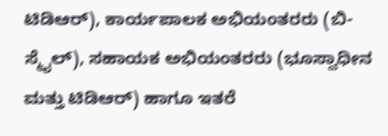ಟಿಡಿಆರ್), ಕಾರ್ಯಪಾಲಕ ಅಭಿಯಂತರರು (ಬಿ-ಸ್ಮೈಲ್), ಸಹಾಯಕ ಅಭಿಯಂತರರು (ಭೂಸ್ವಾಧೀನ ಮತ್ತು ಟಿಡಿಆರ್) ಹಾಗೂ ಇತರೆ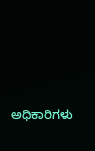ಅಧಿಕಾರಿಗಳು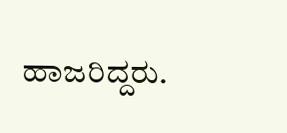ಹಾಜರಿದ್ದರು.